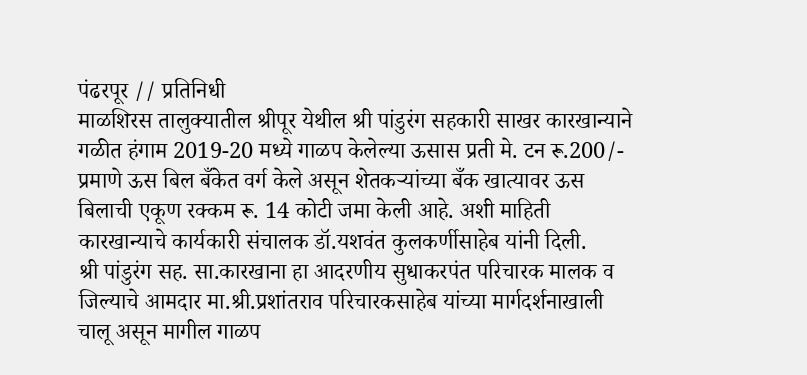पंढरपूर // प्रतिनिधी
माळशिरस तालुक्यातील श्रीपूर येथील श्री पांडुरंग सहकारी साखर कारखान्याने गळीत हंगाम 2019-20 मध्ये गाळप केलेल्या ऊसास प्रती मे. टन रू.200/- प्रमाणे ऊस बिल बँकेत वर्ग केले असून शेतकऱ्यांच्या बँक खात्यावर ऊस बिलाची एकूण रक्कम रू. 14 कोटी जमा केली आहे. अशी माहिती कारखान्याचे कार्यकारी संचालक डॉ.यशवंत कुलकर्णीसाहेब यांनी दिली.
श्री पांडुरंग सह. सा.कारखाना हा आदरणीय सुधाकरपंत परिचारक मालक व जिल्याचे आमदार मा.श्री.प्रशांतराव परिचारकसाहेब यांच्या मार्गदर्शनाखाली चालू असून मागील गाळप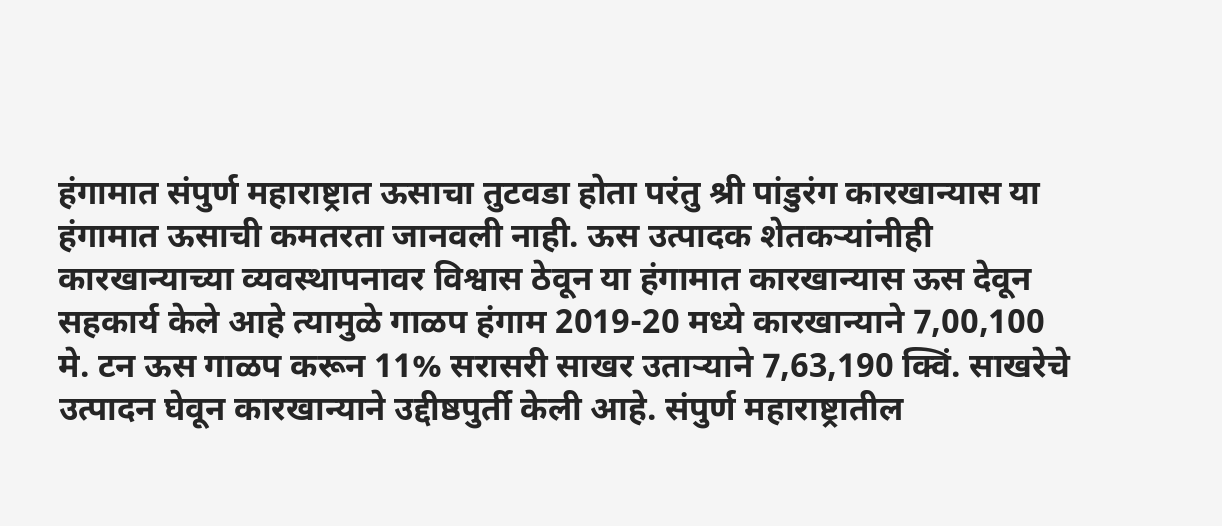हंगामात संपुर्ण महाराष्ट्रात ऊसाचा तुटवडा होता परंतु श्री पांडुरंग कारखान्यास या हंगामात ऊसाची कमतरता जानवली नाही. ऊस उत्पादक शेतकऱ्यांनीही कारखान्याच्या व्यवस्थापनावर विश्वास ठेवून या हंगामात कारखान्यास ऊस देवून सहकार्य केले आहे त्यामुळे गाळप हंगाम 2019-20 मध्ये कारखान्याने 7,00,100 मे. टन ऊस गाळप करून 11% सरासरी साखर उताऱ्याने 7,63,190 क्विं. साखरेचे उत्पादन घेवून कारखान्याने उद्दीष्ठपुर्ती केली आहे. संपुर्ण महाराष्ट्रातील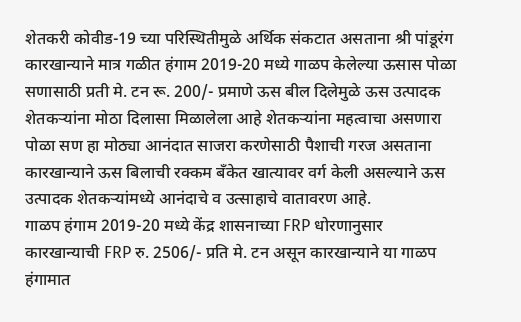शेतकरी कोवीड-19 च्या परिस्थितीमुळे अर्थिक संकटात असताना श्री पांडूरंग कारखान्याने मात्र गळीत हंगाम 2019-20 मध्ये गाळप केलेल्या ऊसास पोळा सणासाठी प्रती मे. टन रू. 200/- प्रमाणे ऊस बील दिलेमुळे ऊस उत्पादक शेतकऱ्यांना मोठा दिलासा मिळालेला आहे शेतकऱ्यांना महत्वाचा असणारा पोळा सण हा मोठ्या आनंदात साजरा करणेसाठी पैशाची गरज असताना कारखान्याने ऊस बिलाची रक्कम बँकेत खात्यावर वर्ग केली असल्याने ऊस उत्पादक शेतकऱ्यांमध्ये आनंदाचे व उत्साहाचे वातावरण आहे.
गाळप हंगाम 2019-20 मध्ये केंद्र शासनाच्या FRP धोरणानुसार कारखान्याची FRP रु. 2506/- प्रति मे. टन असून कारखान्याने या गाळप हंगामात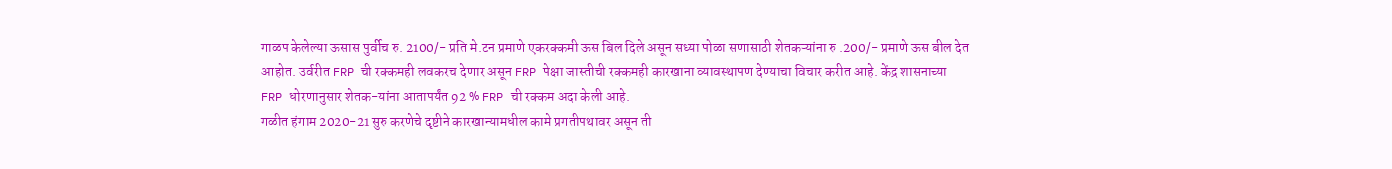गाळप केलेल्या ऊसास पुर्वीच रु. 2100/- प्रति मे.टन प्रमाणे एकरक्कमी ऊस बिल दिले असून सध्या पोळा सणासाठी शेतकऱ्यांना रु .200/- प्रमाणे ऊस बील देत आहोत. उर्वरीत FRP ची रक्कमही लवकरच देणार असून FRP पेक्षा जास्तीची रक्कमही कारखाना व्यावस्थापण देण्याचा विचार करीत आहे. केंद्र शासनाच्या FRP धोरणानुसार शेतक-यांना आतापर्यंत 92 % FRP ची रक्कम अदा केली आहे.
गळीत हंगाम 2020-21 सुरु करणेचे दृष्टीने कारखान्यामधील कामे प्रगतीपथावर असून ती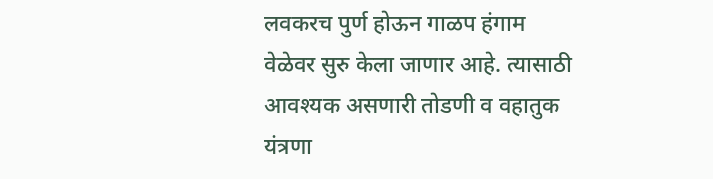लवकरच पुर्ण होऊन गाळप हंगाम वेळेवर सुरु केला जाणार आहे. त्यासाठी आवश्यक असणारी तोडणी व वहातुक यंत्रणा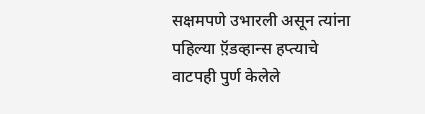सक्षमपणे उभारली असून त्यांना पहिल्या ऍ़डव्हान्स हप्त्याचे वाटपही पुर्ण केलेले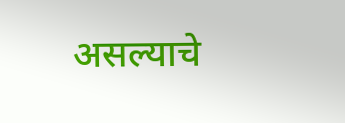असल्याचे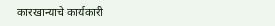कारखान्याचे कार्यकारी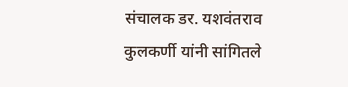संचालक डर. यशवंतराव कुलकर्णी यांनी सांगितले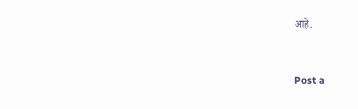आहे.



Post a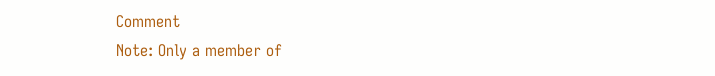Comment
Note: Only a member of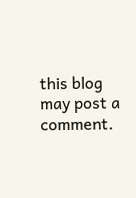this blog may post a comment.